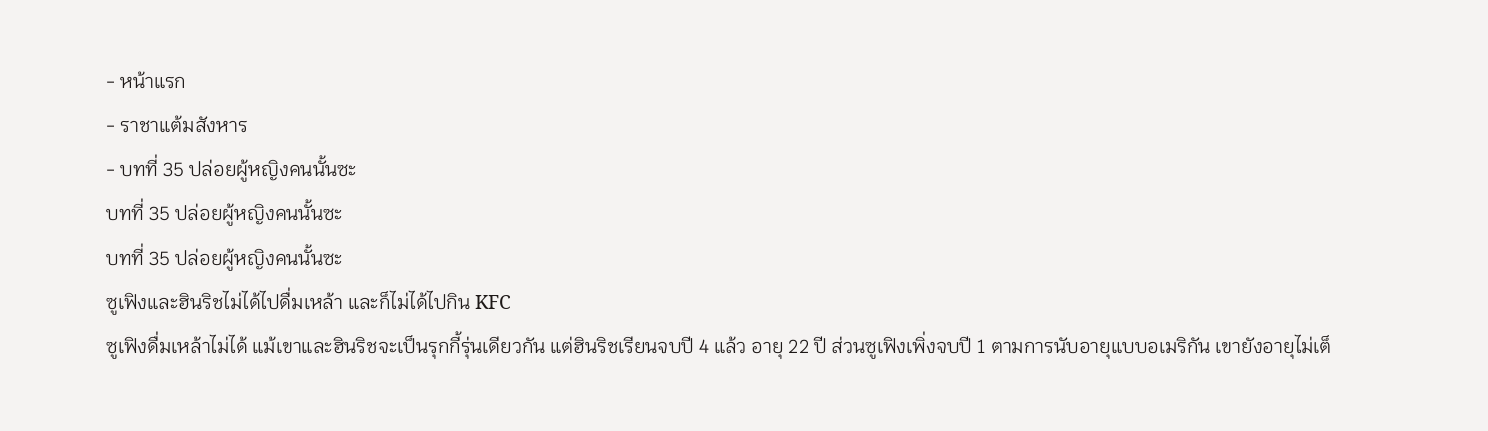- หน้าแรก
- ราชาแต้มสังหาร
- บทที่ 35 ปล่อยผู้หญิงคนนั้นซะ
บทที่ 35 ปล่อยผู้หญิงคนนั้นซะ
บทที่ 35 ปล่อยผู้หญิงคนนั้นซะ
ซูเฟิงและฮินริชไม่ได้ไปดื่มเหล้า และก็ไม่ได้ไปกิน KFC
ซูเฟิงดื่มเหล้าไม่ได้ แม้เขาและฮินริชจะเป็นรุกกี้รุ่นเดียวกัน แต่ฮินริชเรียนจบปี 4 แล้ว อายุ 22 ปี ส่วนซูเฟิงเพิ่งจบปี 1 ตามการนับอายุแบบอเมริกัน เขายังอายุไม่เต็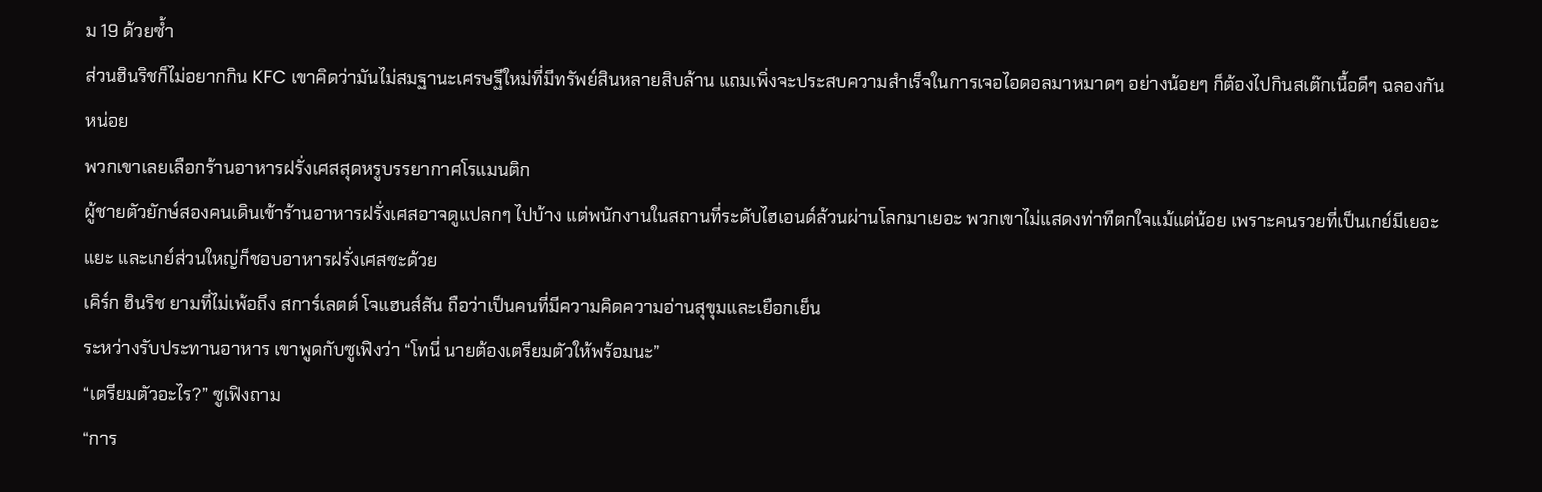ม 19 ด้วยซ้ำ
ส่วนฮินริชก็ไม่อยากกิน KFC เขาคิดว่ามันไม่สมฐานะเศรษฐีใหม่ที่มีทรัพย์สินหลายสิบล้าน แถมเพิ่งจะประสบความสำเร็จในการเจอไอดอลมาหมาดๆ อย่างน้อยๆ ก็ต้องไปกินสเต๊กเนื้อดีๆ ฉลองกันหน่อย
พวกเขาเลยเลือกร้านอาหารฝรั่งเศสสุดหรูบรรยากาศโรแมนติก
ผู้ชายตัวยักษ์สองคนเดินเข้าร้านอาหารฝรั่งเศสอาจดูแปลกๆ ไปบ้าง แต่พนักงานในสถานที่ระดับไฮเอนด์ล้วนผ่านโลกมาเยอะ พวกเขาไม่แสดงท่าทีตกใจแม้แต่น้อย เพราะคนรวยที่เป็นเกย์มีเยอะแยะ และเกย์ส่วนใหญ่ก็ชอบอาหารฝรั่งเศสซะด้วย
เคิร์ก ฮินริช ยามที่ไม่เพ้อถึง สการ์เลตต์ โจแฮนส์สัน ถือว่าเป็นคนที่มีความคิดความอ่านสุขุมและเยือกเย็น
ระหว่างรับประทานอาหาร เขาพูดกับซูเฟิงว่า “โทนี่ นายต้องเตรียมตัวให้พร้อมนะ”
“เตรียมตัวอะไร?” ซูเฟิงถาม
“การ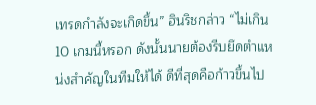เทรดกำลังจะเกิดขึ้น” ฮินริชกล่าว “ไม่เกิน 10 เกมนี้หรอก ดังนั้นนายต้องรีบยึดตำแหน่งสำคัญในทีมให้ได้ ดีที่สุดคือก้าวขึ้นไป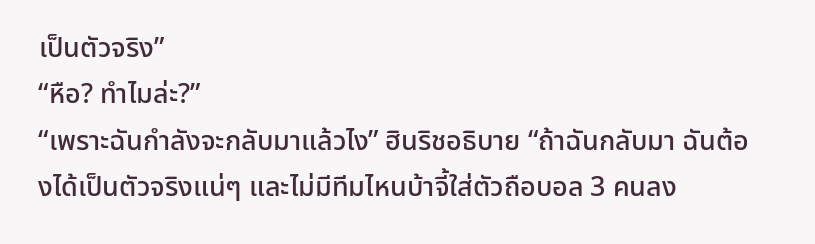เป็นตัวจริง”
“หือ? ทำไมล่ะ?”
“เพราะฉันกำลังจะกลับมาแล้วไง” ฮินริชอธิบาย “ถ้าฉันกลับมา ฉันต้องได้เป็นตัวจริงแน่ๆ และไม่มีทีมไหนบ้าจี้ใส่ตัวถือบอล 3 คนลง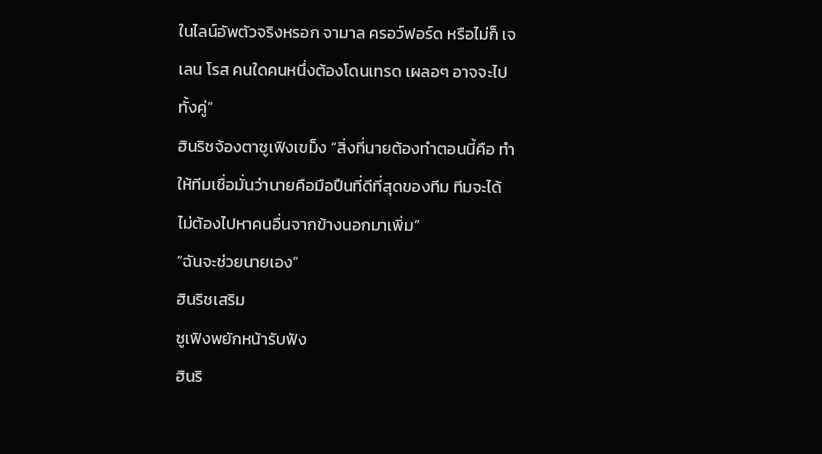ในไลน์อัพตัวจริงหรอก จามาล ครอว์ฟอร์ด หรือไม่ก็ เจเลน โรส คนใดคนหนึ่งต้องโดนเทรด เผลอๆ อาจจะไปทั้งคู่”
ฮินริชจ้องตาซูเฟิงเขม็ง “สิ่งที่นายต้องทำตอนนี้คือ ทำให้ทีมเชื่อมั่นว่านายคือมือปืนที่ดีที่สุดของทีม ทีมจะได้ไม่ต้องไปหาคนอื่นจากข้างนอกมาเพิ่ม”
“ฉันจะช่วยนายเอง”
ฮินริชเสริม
ซูเฟิงพยักหน้ารับฟัง
ฮินริ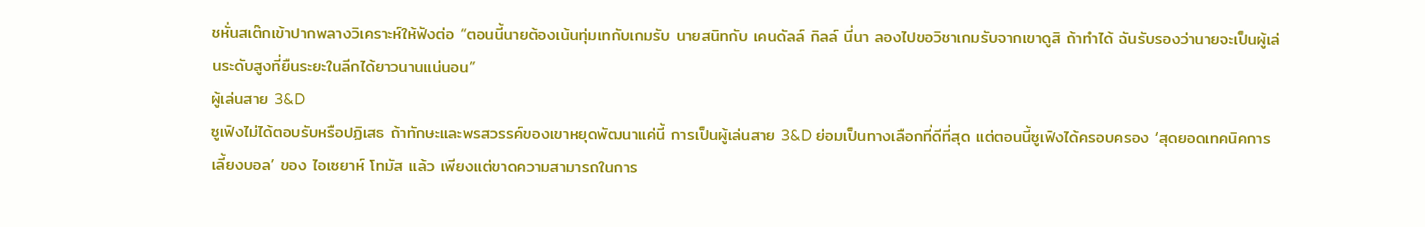ชหั่นสเต๊กเข้าปากพลางวิเคราะห์ให้ฟังต่อ “ตอนนี้นายต้องเน้นทุ่มเทกับเกมรับ นายสนิทกับ เคนดัลล์ กิลล์ นี่นา ลองไปขอวิชาเกมรับจากเขาดูสิ ถ้าทำได้ ฉันรับรองว่านายจะเป็นผู้เล่นระดับสูงที่ยืนระยะในลีกได้ยาวนานแน่นอน”
ผู้เล่นสาย 3&D
ซูเฟิงไม่ได้ตอบรับหรือปฏิเสธ ถ้าทักษะและพรสวรรค์ของเขาหยุดพัฒนาแค่นี้ การเป็นผู้เล่นสาย 3&D ย่อมเป็นทางเลือกที่ดีที่สุด แต่ตอนนี้ซูเฟิงได้ครอบครอง ‘สุดยอดเทคนิคการเลี้ยงบอล’ ของ ไอเซยาห์ โทมัส แล้ว เพียงแต่ขาดความสามารถในการ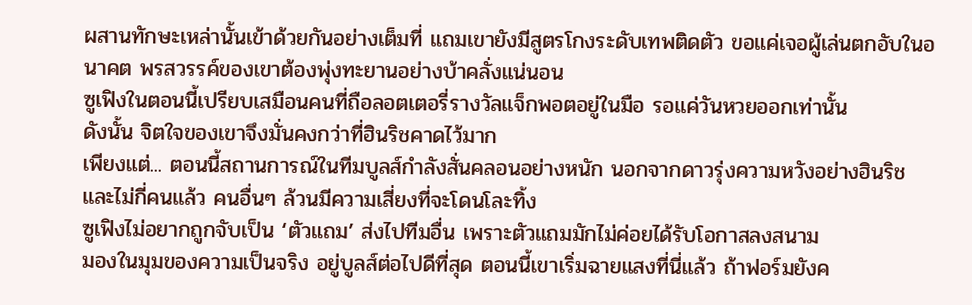ผสานทักษะเหล่านั้นเข้าด้วยกันอย่างเต็มที่ แถมเขายังมีสูตรโกงระดับเทพติดตัว ขอแค่เจอผู้เล่นตกอับในอนาคต พรสวรรค์ของเขาต้องพุ่งทะยานอย่างบ้าคลั่งแน่นอน
ซูเฟิงในตอนนี้เปรียบเสมือนคนที่ถือลอตเตอรี่รางวัลแจ็กพอตอยู่ในมือ รอแค่วันหวยออกเท่านั้น
ดังนั้น จิตใจของเขาจึงมั่นคงกว่าที่ฮินริชคาดไว้มาก
เพียงแต่... ตอนนี้สถานการณ์ในทีมบูลส์กำลังสั่นคลอนอย่างหนัก นอกจากดาวรุ่งความหวังอย่างฮินริชและไม่กี่คนแล้ว คนอื่นๆ ล้วนมีความเสี่ยงที่จะโดนโละทิ้ง
ซูเฟิงไม่อยากถูกจับเป็น ‘ตัวแถม’ ส่งไปทีมอื่น เพราะตัวแถมมักไม่ค่อยได้รับโอกาสลงสนาม
มองในมุมของความเป็นจริง อยู่บูลส์ต่อไปดีที่สุด ตอนนี้เขาเริ่มฉายแสงที่นี่แล้ว ถ้าฟอร์มยังค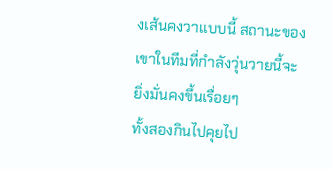งเส้นคงวาแบบนี้ สถานะของเขาในทีมที่กำลังวุ่นวายนี้จะยิ่งมั่นคงขึ้นเรื่อยๆ
ทั้งสองกินไปคุยไป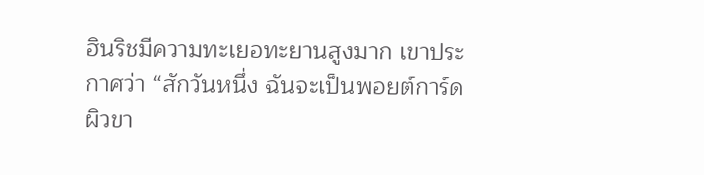ฮินริชมีความทะเยอทะยานสูงมาก เขาประกาศว่า “สักวันหนึ่ง ฉันจะเป็นพอยต์การ์ดผิวขา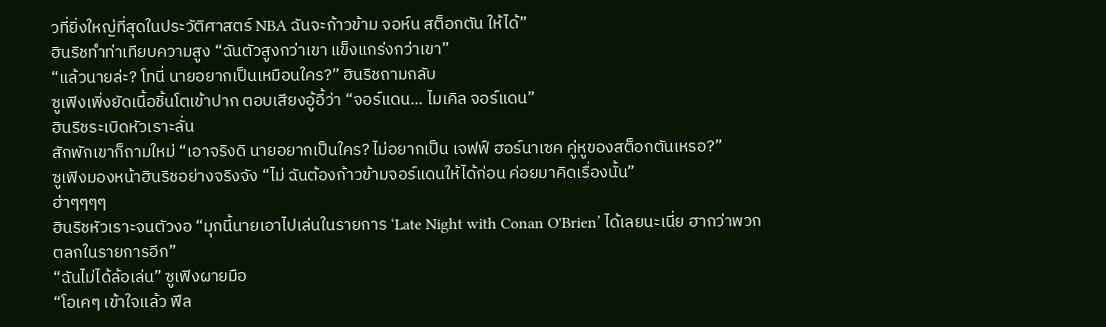วที่ยิ่งใหญ่ที่สุดในประวัติศาสตร์ NBA ฉันจะก้าวข้าม จอห์น สต็อกตัน ให้ได้”
ฮินริชทำท่าเทียบความสูง “ฉันตัวสูงกว่าเขา แข็งแกร่งกว่าเขา”
“แล้วนายล่ะ? โทนี่ นายอยากเป็นเหมือนใคร?” ฮินริชถามกลับ
ซูเฟิงเพิ่งยัดเนื้อชิ้นโตเข้าปาก ตอบเสียงอู้อี้ว่า “จอร์แดน... ไมเคิล จอร์แดน”
ฮินริชระเบิดหัวเราะลั่น
สักพักเขาก็ถามใหม่ “เอาจริงดิ นายอยากเป็นใคร? ไม่อยากเป็น เจฟฟ์ ฮอร์นาเซค คู่หูของสต็อกตันเหรอ?”
ซูเฟิงมองหน้าฮินริชอย่างจริงจัง “ไม่ ฉันต้องก้าวข้ามจอร์แดนให้ได้ก่อน ค่อยมาคิดเรื่องนั้น”
ฮ่าๆๆๆๆ
ฮินริชหัวเราะจนตัวงอ “มุกนี้นายเอาไปเล่นในรายการ ‘Late Night with Conan O'Brien’ ได้เลยนะเนี่ย ฮากว่าพวกตลกในรายการอีก”
“ฉันไม่ได้ล้อเล่น” ซูเฟิงผายมือ
“โอเคๆ เข้าใจแล้ว ฟีล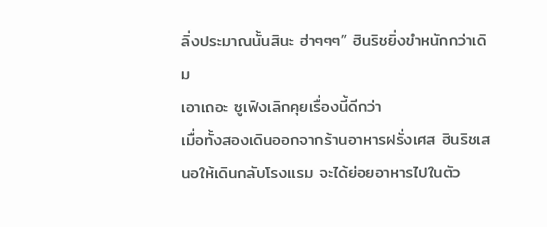ลิ่งประมาณนั้นสินะ ฮ่าๆๆๆ” ฮินริชยิ่งขำหนักกว่าเดิม
เอาเถอะ ซูเฟิงเลิกคุยเรื่องนี้ดีกว่า
เมื่อทั้งสองเดินออกจากร้านอาหารฝรั่งเศส ฮินริชเสนอให้เดินกลับโรงแรม จะได้ย่อยอาหารไปในตัว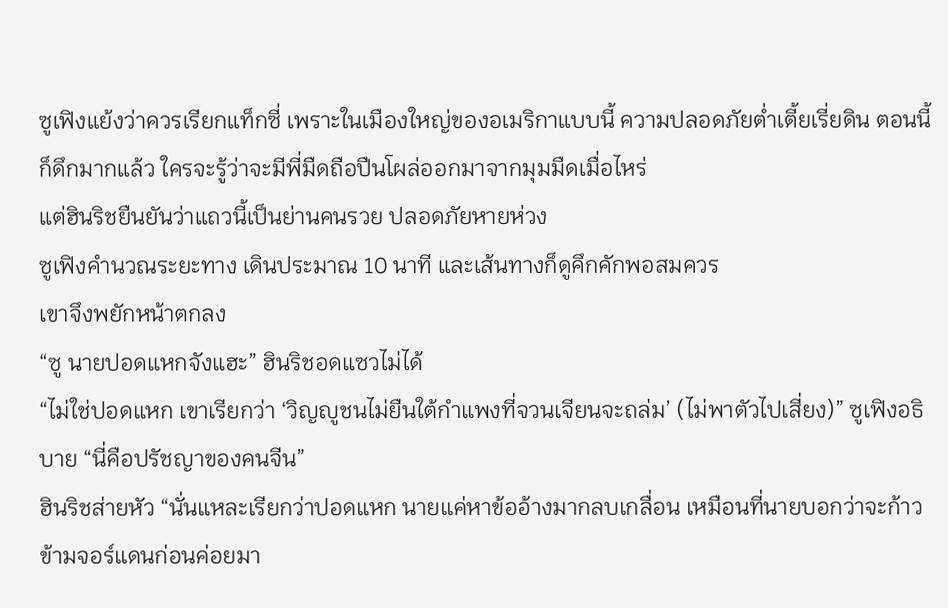ซูเฟิงแย้งว่าควรเรียกแท็กซี่ เพราะในเมืองใหญ่ของอเมริกาแบบนี้ ความปลอดภัยต่ำเตี้ยเรี่ยดิน ตอนนี้ก็ดึกมากแล้ว ใครจะรู้ว่าจะมีพี่มืดถือปืนโผล่ออกมาจากมุมมืดเมื่อไหร่
แต่ฮินริชยืนยันว่าแถวนี้เป็นย่านคนรวย ปลอดภัยหายห่วง
ซูเฟิงคำนวณระยะทาง เดินประมาณ 10 นาที และเส้นทางก็ดูคึกคักพอสมควร
เขาจึงพยักหน้าตกลง
“ซู นายปอดแหกจังแฮะ” ฮินริชอดแซวไม่ได้
“ไม่ใช่ปอดแหก เขาเรียกว่า ‘วิญญูชนไม่ยืนใต้กำแพงที่จวนเจียนจะถล่ม’ (ไม่พาตัวไปเสี่ยง)” ซูเฟิงอธิบาย “นี่คือปรัชญาของคนจีน”
ฮินริชส่ายหัว “นั่นแหละเรียกว่าปอดแหก นายแค่หาข้ออ้างมากลบเกลื่อน เหมือนที่นายบอกว่าจะก้าวข้ามจอร์แดนก่อนค่อยมา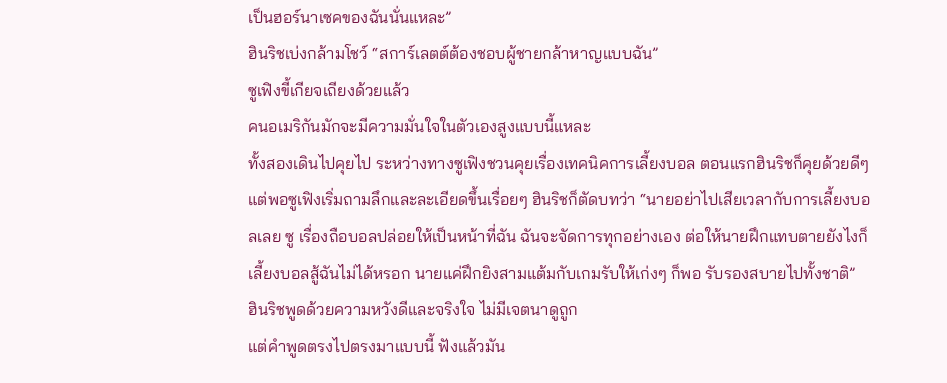เป็นฮอร์นาเซคของฉันนั่นแหละ”
ฮินริชเบ่งกล้ามโชว์ “สการ์เลตต์ต้องชอบผู้ชายกล้าหาญแบบฉัน”
ซูเฟิงขี้เกียจเถียงด้วยแล้ว
คนอเมริกันมักจะมีความมั่นใจในตัวเองสูงแบบนี้แหละ
ทั้งสองเดินไปคุยไป ระหว่างทางซูเฟิงชวนคุยเรื่องเทคนิคการเลี้ยงบอล ตอนแรกฮินริชก็คุยด้วยดีๆ แต่พอซูเฟิงเริ่มถามลึกและละเอียดขึ้นเรื่อยๆ ฮินริชก็ตัดบทว่า “นายอย่าไปเสียเวลากับการเลี้ยงบอลเลย ซู เรื่องถือบอลปล่อยให้เป็นหน้าที่ฉัน ฉันจะจัดการทุกอย่างเอง ต่อให้นายฝึกแทบตายยังไงก็เลี้ยงบอลสู้ฉันไม่ได้หรอก นายแค่ฝึกยิงสามแต้มกับเกมรับให้เก่งๆ ก็พอ รับรองสบายไปทั้งชาติ”
ฮินริชพูดด้วยความหวังดีและจริงใจ ไม่มีเจตนาดูถูก
แต่คำพูดตรงไปตรงมาแบบนี้ ฟังแล้วมัน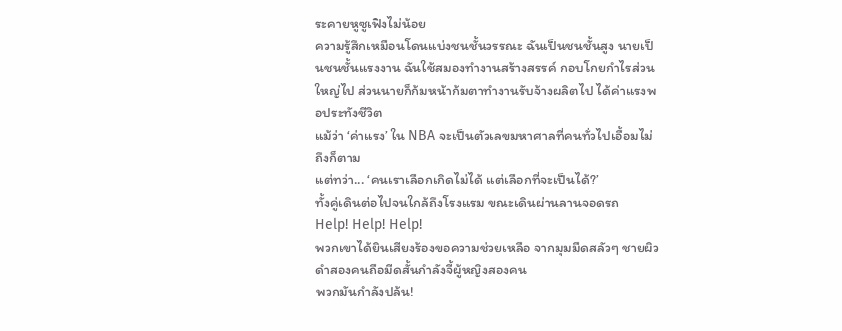ระคายหูซูเฟิงไม่น้อย
ความรู้สึกเหมือนโดนแบ่งชนชั้นวรรณะ ฉันเป็นชนชั้นสูง นายเป็นชนชั้นแรงงาน ฉันใช้สมองทำงานสร้างสรรค์ กอบโกยกำไรส่วนใหญ่ไป ส่วนนายก็ก้มหน้าก้มตาทำงานรับจ้างผลิตไป ได้ค่าแรงพอประทังชีวิต
แม้ว่า ‘ค่าแรง’ ใน NBA จะเป็นตัวเลขมหาศาลที่คนทั่วไปเอื้อมไม่ถึงก็ตาม
แต่ทว่า... ‘คนเราเลือกเกิดไม่ได้ แต่เลือกที่จะเป็นได้?’
ทั้งคู่เดินต่อไปจนใกล้ถึงโรงแรม ขณะเดินผ่านลานจอดรถ
Help! Help! Help!
พวกเขาได้ยินเสียงร้องขอความช่วยเหลือ จากมุมมืดสลัวๆ ชายผิวดำสองคนถือมีดสั้นกำลังจี้ผู้หญิงสองคน
พวกมันกำลังปล้น!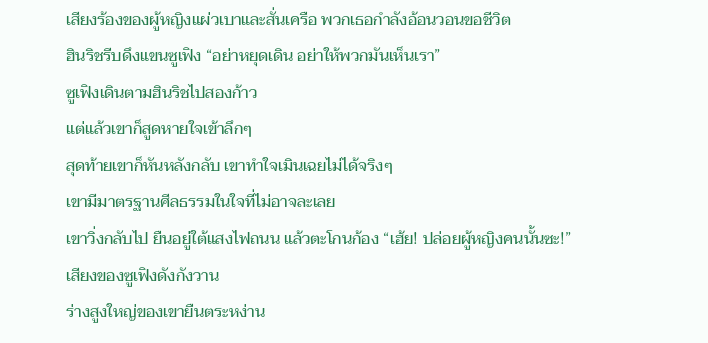เสียงร้องของผู้หญิงแผ่วเบาและสั่นเครือ พวกเธอกำลังอ้อนวอนขอชีวิต
ฮินริชรีบดึงแขนซูเฟิง “อย่าหยุดเดิน อย่าให้พวกมันเห็นเรา”
ซูเฟิงเดินตามฮินริชไปสองก้าว
แต่แล้วเขาก็สูดหายใจเข้าลึกๆ
สุดท้ายเขาก็หันหลังกลับ เขาทำใจเมินเฉยไม่ได้จริงๆ
เขามีมาตรฐานศีลธรรมในใจที่ไม่อาจละเลย
เขาวิ่งกลับไป ยืนอยู่ใต้แสงไฟถนน แล้วตะโกนก้อง “เฮ้ย! ปล่อยผู้หญิงคนนั้นซะ!”
เสียงของซูเฟิงดังกังวาน
ร่างสูงใหญ่ของเขายืนตระหง่าน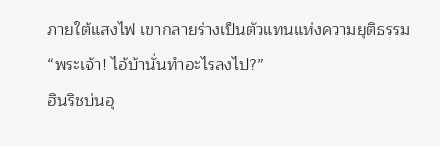ภายใต้แสงไฟ เขากลายร่างเป็นตัวแทนแห่งความยุติธรรม
“พระเจ้า! ไอ้บ้านั่นทำอะไรลงไป?”
ฮินริชบ่นอุ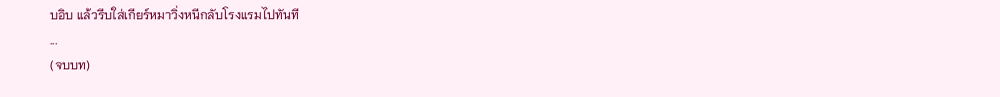บอิบ แล้วรีบใส่เกียร์หมาวิ่งหนีกลับโรงแรมไปทันที
...
(จบบท)